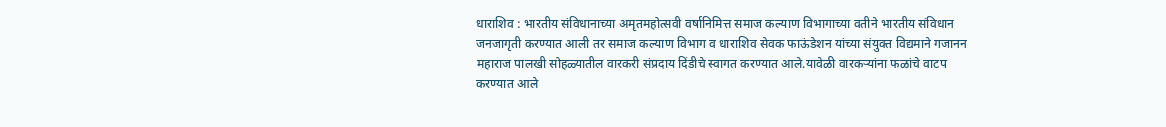धाराशिव : भारतीय संविधानाच्या अमृतमहोत्सवी वर्षानिमित्त समाज कल्याण विभागाच्या वतीने भारतीय संविधान जनजागृती करण्यात आली तर समाज कल्याण विभाग व धाराशिव सेवक फाऊंडेशन यांच्या संयुक्त विद्यमाने गजानन महाराज पालखी सोहळ्यातील वारकरी संप्रदाय दिंडीचे स्वागत करण्यात आले.यावेळी वारकऱ्यांना फळांचे वाटप करण्यात आले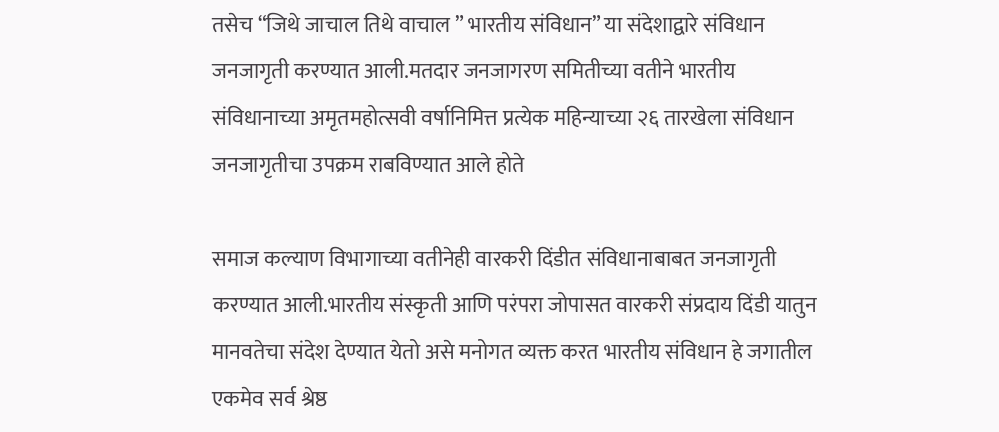तसेच “जिथे जाचाल तिथे वाचाल ” भारतीय संविधान” या संदेशाद्वारे संविधान जनजागृती करण्यात आली.मतदार जनजागरण समितीच्या वतीने भारतीय संविधानाच्या अमृतमहोत्सवी वर्षानिमित्त प्रत्येक महिन्याच्या २६ तारखेला संविधान जनजागृतीचा उपक्रम राबविण्यात आले होते

समाज कल्याण विभागाच्या वतीनेही वारकरी दिंडीत संविधानाबाबत जनजागृती करण्यात आली.भारतीय संस्कृती आणि परंपरा जोपासत वारकरी संप्रदाय दिंडी यातुन मानवतेचा संदेश देण्यात येतो असे मनोगत व्यक्त करत भारतीय संविधान हे जगातील एकमेव सर्व श्रेष्ठ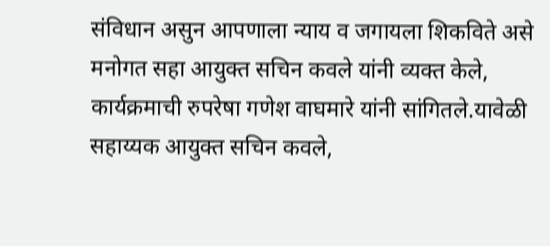संविधान असुन आपणाला न्याय व जगायला शिकविते असे मनोगत सहा आयुक्त सचिन कवले यांनी व्यक्त केले, कार्यक्रमाची रुपरेषा गणेश वाघमारे यांनी सांगितले.यावेळी सहाय्यक आयुक्त सचिन कवले,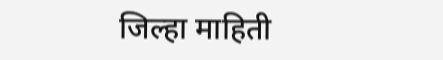जिल्हा माहिती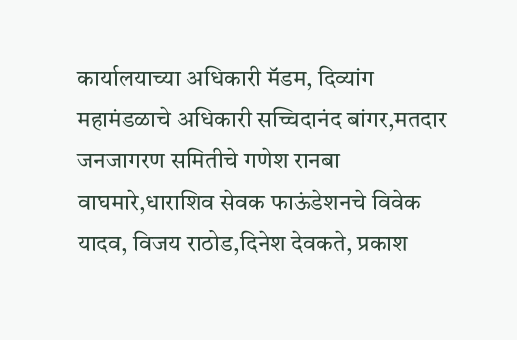कार्यालयाच्या अधिकारी मॅडम, दिव्यांग महामंडळाचे अधिकारी सच्चिदानंद बांगर,मतदार जनजागरण समितीचे गणेश रानबा वाघमारे,धाराशिव सेवक फाऊंडेशनचे विवेक यादव, विजय राठोड,दिनेश देवकते, प्रकाश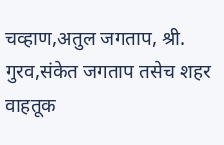चव्हाण,अतुल जगताप, श्री. गुरव,संकेत जगताप तसेच शहर वाहतूक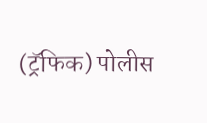(ट्रॅफिक) पोलीस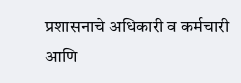प्रशासनाचे अधिकारी व कर्मचारी आणि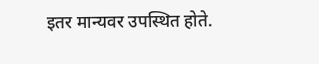इतर मान्यवर उपस्थित होते.